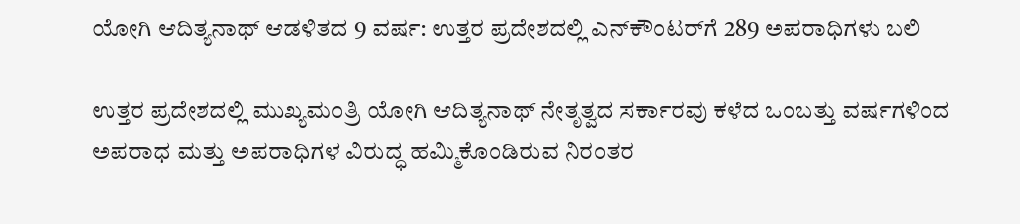ಯೋಗಿ ಆದಿತ್ಯನಾಥ್ ಆಡಳಿತದ 9 ವರ್ಷ: ಉತ್ತರ ಪ್ರದೇಶದಲ್ಲಿ ಎನ್‌ಕೌಂಟರ್‌ಗೆ 289 ಅಪರಾಧಿಗಳು ಬಲಿ

ಉತ್ತರ ಪ್ರದೇಶದಲ್ಲಿ ಮುಖ್ಯಮಂತ್ರಿ ಯೋಗಿ ಆದಿತ್ಯನಾಥ್ ನೇತೃತ್ವದ ಸರ್ಕಾರವು ಕಳೆದ ಒಂಬತ್ತು ವರ್ಷಗಳಿಂದ ಅಪರಾಧ ಮತ್ತು ಅಪರಾಧಿಗಳ ವಿರುದ್ಧ ಹಮ್ಮಿಕೊಂಡಿರುವ ನಿರಂತರ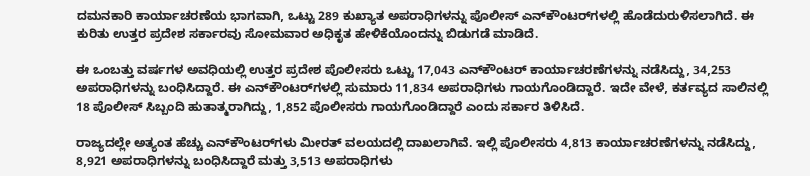ದಮನಕಾರಿ ಕಾರ್ಯಾಚರಣೆಯ ಭಾಗವಾಗಿ, ಒಟ್ಟು 289 ಕುಖ್ಯಾತ ಅಪರಾಧಿಗಳನ್ನು ಪೊಲೀಸ್ ಎನ್‌ಕೌಂಟರ್‌ಗಳಲ್ಲಿ ಹೊಡೆದುರುಳಿಸಲಾಗಿದೆ. ಈ ಕುರಿತು ಉತ್ತರ ಪ್ರದೇಶ ಸರ್ಕಾರವು ಸೋಮವಾರ ಅಧಿಕೃತ ಹೇಳಿಕೆಯೊಂದನ್ನು ಬಿಡುಗಡೆ ಮಾಡಿದೆ.

ಈ ಒಂಬತ್ತು ವರ್ಷಗಳ ಅವಧಿಯಲ್ಲಿ ಉತ್ತರ ಪ್ರದೇಶ ಪೊಲೀಸರು ಒಟ್ಟು 17,043 ಎನ್‌ಕೌಂಟರ್ ಕಾರ್ಯಾಚರಣೆಗಳನ್ನು ನಡೆಸಿದ್ದು, 34,253 ಅಪರಾಧಿಗಳನ್ನು ಬಂಧಿಸಿದ್ದಾರೆ. ಈ ಎನ್‌ಕೌಂಟರ್‌ಗಳಲ್ಲಿ ಸುಮಾರು 11,834 ಅಪರಾಧಿಗಳು ಗಾಯಗೊಂಡಿದ್ದಾರೆ. ಇದೇ ವೇಳೆ, ಕರ್ತವ್ಯದ ಸಾಲಿನಲ್ಲಿ 18 ಪೊಲೀಸ್ ಸಿಬ್ಬಂದಿ ಹುತಾತ್ಮರಾಗಿದ್ದು, 1,852 ಪೊಲೀಸರು ಗಾಯಗೊಂಡಿದ್ದಾರೆ ಎಂದು ಸರ್ಕಾರ ತಿಳಿಸಿದೆ.

ರಾಜ್ಯದಲ್ಲೇ ಅತ್ಯಂತ ಹೆಚ್ಚು ಎನ್‌ಕೌಂಟರ್‌ಗಳು ಮೀರತ್ ವಲಯದಲ್ಲಿ ದಾಖಲಾಗಿವೆ. ಇಲ್ಲಿ ಪೊಲೀಸರು 4,813 ಕಾರ್ಯಾಚರಣೆಗಳನ್ನು ನಡೆಸಿದ್ದು, 8,921 ಅಪರಾಧಿಗಳನ್ನು ಬಂಧಿಸಿದ್ದಾರೆ ಮತ್ತು 3,513 ಅಪರಾಧಿಗಳು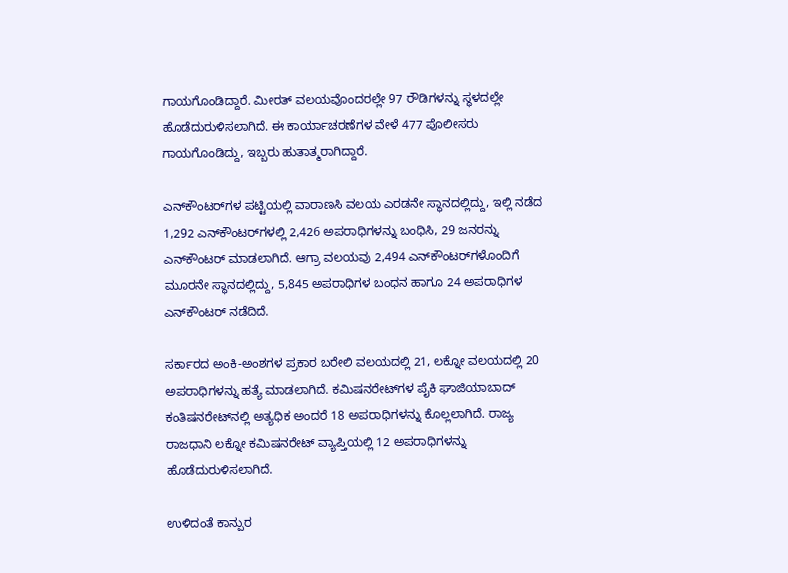ಗಾಯಗೊಂಡಿದ್ದಾರೆ. ಮೀರತ್ ವಲಯವೊಂದರಲ್ಲೇ 97 ರೌಡಿಗಳನ್ನು ಸ್ಥಳದಲ್ಲೇ ಹೊಡೆದುರುಳಿಸಲಾಗಿದೆ. ಈ ಕಾರ್ಯಾಚರಣೆಗಳ ವೇಳೆ 477 ಪೊಲೀಸರು ಗಾಯಗೊಂಡಿದ್ದು, ಇಬ್ಬರು ಹುತಾತ್ಮರಾಗಿದ್ದಾರೆ.

ಎನ್‌ಕೌಂಟರ್‌ಗಳ ಪಟ್ಟಿಯಲ್ಲಿ ವಾರಾಣಸಿ ವಲಯ ಎರಡನೇ ಸ್ಥಾನದಲ್ಲಿದ್ದು, ಇಲ್ಲಿ ನಡೆದ 1,292 ಎನ್‌ಕೌಂಟರ್‌ಗಳಲ್ಲಿ 2,426 ಅಪರಾಧಿಗಳನ್ನು ಬಂಧಿಸಿ, 29 ಜನರನ್ನು ಎನ್‌ಕೌಂಟರ್ ಮಾಡಲಾಗಿದೆ. ಆಗ್ರಾ ವಲಯವು 2,494 ಎನ್‌ಕೌಂಟರ್‌ಗಳೊಂದಿಗೆ ಮೂರನೇ ಸ್ಥಾನದಲ್ಲಿದ್ದು, 5,845 ಅಪರಾಧಿಗಳ ಬಂಧನ ಹಾಗೂ 24 ಅಪರಾಧಿಗಳ ಎನ್‌ಕೌಂಟರ್ ನಡೆದಿದೆ.

ಸರ್ಕಾರದ ಅಂಕಿ-ಅಂಶಗಳ ಪ್ರಕಾರ ಬರೇಲಿ ವಲಯದಲ್ಲಿ 21, ಲಕ್ನೋ ವಲಯದಲ್ಲಿ 20 ಅಪರಾಧಿಗಳನ್ನು ಹತ್ಯೆ ಮಾಡಲಾಗಿದೆ. ಕಮಿಷನರೇಟ್‌ಗಳ ಪೈಕಿ ಘಾಜಿಯಾಬಾದ್ ಕಂತಿಷನರೇಟ್‌ನಲ್ಲಿ ಅತ್ಯಧಿಕ ಅಂದರೆ 18 ಅಪರಾಧಿಗಳನ್ನು ಕೊಲ್ಲಲಾಗಿದೆ. ರಾಜ್ಯ ರಾಜಧಾನಿ ಲಕ್ನೋ ಕಮಿಷನರೇಟ್ ವ್ಯಾಪ್ತಿಯಲ್ಲಿ 12 ಅಪರಾಧಿಗಳನ್ನು ಹೊಡೆದುರುಳಿಸಲಾಗಿದೆ.

ಉಳಿದಂತೆ ಕಾನ್ಪುರ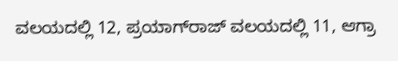ವಲಯದಲ್ಲಿ 12, ಪ್ರಯಾಗ್‌ರಾಜ್ ವಲಯದಲ್ಲಿ 11, ಆಗ್ರಾ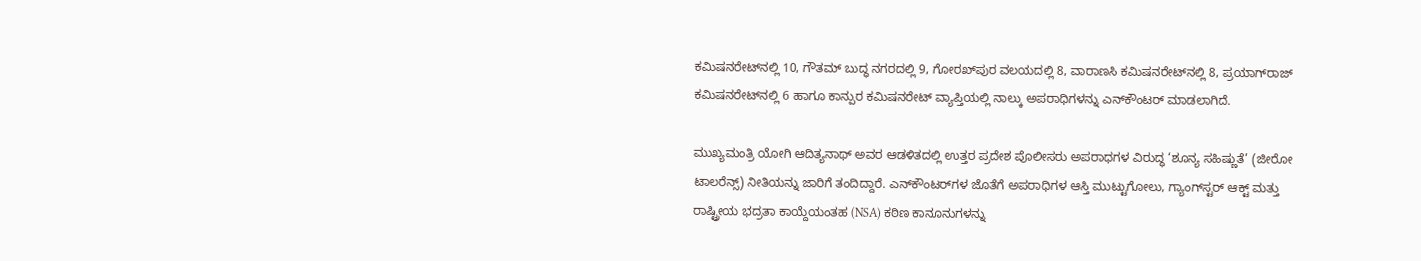ಕಮಿಷನರೇಟ್‌ನಲ್ಲಿ 10, ಗೌತಮ್ ಬುದ್ಧ ನಗರದಲ್ಲಿ 9, ಗೋರಖ್‌ಪುರ ವಲಯದಲ್ಲಿ 8, ವಾರಾಣಸಿ ಕಮಿಷನರೇಟ್‌ನಲ್ಲಿ 8, ಪ್ರಯಾಗ್‌ರಾಜ್ ಕಮಿಷನರೇಟ್‌ನಲ್ಲಿ 6 ಹಾಗೂ ಕಾನ್ಪುರ ಕಮಿಷನರೇಟ್ ವ್ಯಾಪ್ತಿಯಲ್ಲಿ ನಾಲ್ಕು ಅಪರಾಧಿಗಳನ್ನು ಎನ್‌ಕೌಂಟರ್ ಮಾಡಲಾಗಿದೆ.

ಮುಖ್ಯಮಂತ್ರಿ ಯೋಗಿ ಆದಿತ್ಯನಾಥ್ ಅವರ ಆಡಳಿತದಲ್ಲಿ ಉತ್ತರ ಪ್ರದೇಶ ಪೊಲೀಸರು ಅಪರಾಧಗಳ ವಿರುದ್ಧ ‘ಶೂನ್ಯ ಸಹಿಷ್ಣುತೆ’ (ಜೀರೋ ಟಾಲರೆನ್ಸ್) ನೀತಿಯನ್ನು ಜಾರಿಗೆ ತಂದಿದ್ದಾರೆ. ಎನ್‌ಕೌಂಟರ್‌ಗಳ ಜೊತೆಗೆ ಅಪರಾಧಿಗಳ ಆಸ್ತಿ ಮುಟ್ಟುಗೋಲು, ಗ್ಯಾಂಗ್‌ಸ್ಟರ್ ಆಕ್ಟ್ ಮತ್ತು ರಾಷ್ಟ್ರೀಯ ಭದ್ರತಾ ಕಾಯ್ದೆಯಂತಹ (NSA) ಕಠಿಣ ಕಾನೂನುಗಳನ್ನು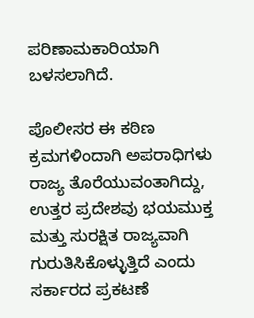ಪರಿಣಾಮಕಾರಿಯಾಗಿ ಬಳಸಲಾಗಿದೆ.

ಪೊಲೀಸರ ಈ ಕಠಿಣ ಕ್ರಮಗಳಿಂದಾಗಿ ಅಪರಾಧಿಗಳು ರಾಜ್ಯ ತೊರೆಯುವಂತಾಗಿದ್ದು, ಉತ್ತರ ಪ್ರದೇಶವು ಭಯಮುಕ್ತ ಮತ್ತು ಸುರಕ್ಷಿತ ರಾಜ್ಯವಾಗಿ ಗುರುತಿಸಿಕೊಳ್ಳುತ್ತಿದೆ ಎಂದು ಸರ್ಕಾರದ ಪ್ರಕಟಣೆ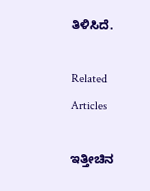ತಿಳಿಸಿದೆ.

Related Articles

ಇತ್ತೀಚಿನ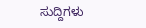ಸುದ್ದಿಗಳು